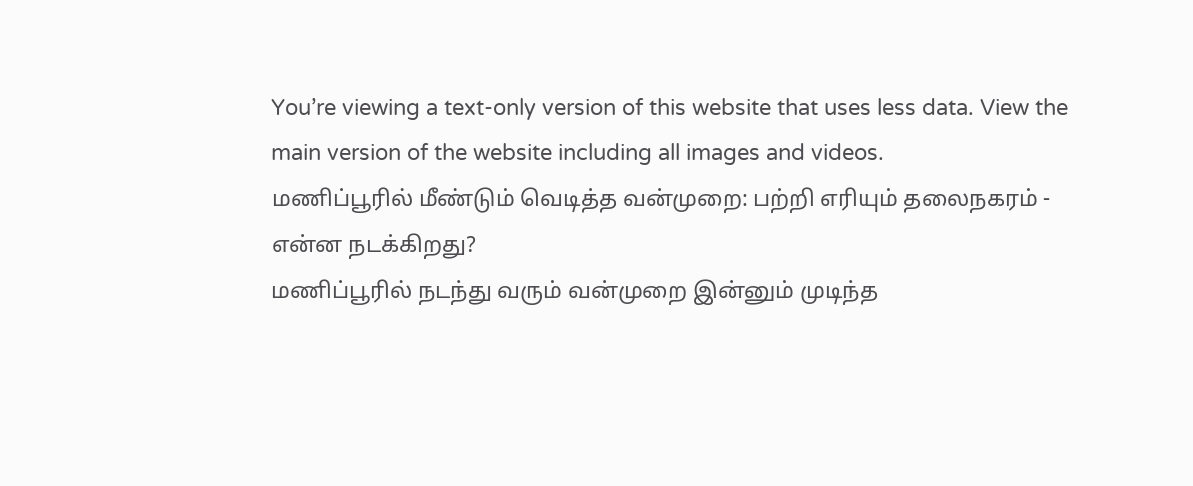You’re viewing a text-only version of this website that uses less data. View the main version of the website including all images and videos.
மணிப்பூரில் மீண்டும் வெடித்த வன்முறை: பற்றி எரியும் தலைநகரம் - என்ன நடக்கிறது?
மணிப்பூரில் நடந்து வரும் வன்முறை இன்னும் முடிந்த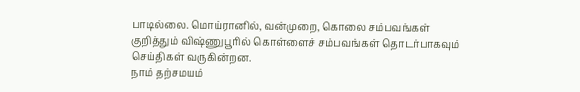பாடில்லை. மொய்ரானில், வன்முறை, கொலை சம்பவங்கள் குறித்தும் விஷ்ணுபூரில் கொள்ளைச் சம்பவங்கள் தொடர்பாகவும் செய்திகள் வருகின்றன.
நாம் தற்சமயம்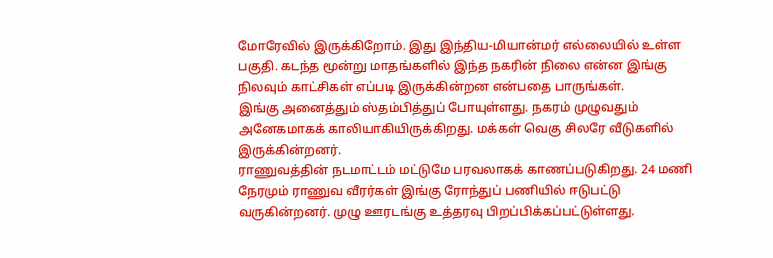மோரேவில் இருக்கிறோம். இது இந்திய-மியான்மர் எல்லையில் உள்ள பகுதி. கடந்த மூன்று மாதங்களில் இந்த நகரின் நிலை என்ன இங்கு நிலவும் காட்சிகள் எப்படி இருக்கின்றன என்பதை பாருங்கள்.
இங்கு அனைத்தும் ஸ்தம்பித்துப் போயுள்ளது. நகரம் முழுவதும் அனேகமாகக் காலியாகியிருக்கிறது. மக்கள் வெகு சிலரே வீடுகளில் இருக்கின்றனர்.
ராணுவத்தின் நடமாட்டம் மட்டுமே பரவலாகக் காணப்படுகிறது. 24 மணி நேரமும் ராணுவ வீரர்கள் இங்கு ரோந்துப் பணியில் ஈடுபட்டு வருகின்றனர். முழு ஊரடங்கு உத்தரவு பிறப்பிக்கப்பட்டுள்ளது.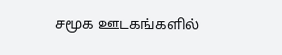சமூக ஊடகங்களில்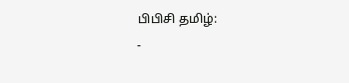பிபிசி தமிழ்:
-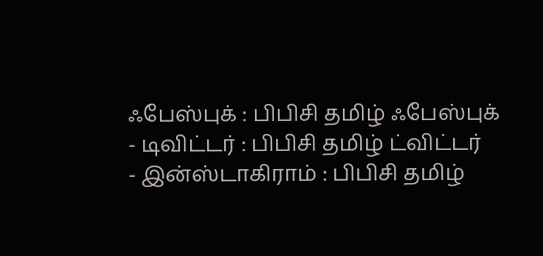ஃபேஸ்புக் : பிபிசி தமிழ் ஃபேஸ்புக்
- டிவிட்டர் : பிபிசி தமிழ் ட்விட்டர்
- இன்ஸ்டாகிராம் : பிபிசி தமிழ்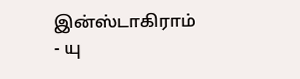இன்ஸ்டாகிராம்
- யு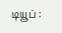டியூப் :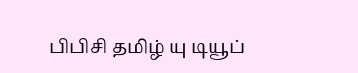பிபிசி தமிழ் யு டியூப்